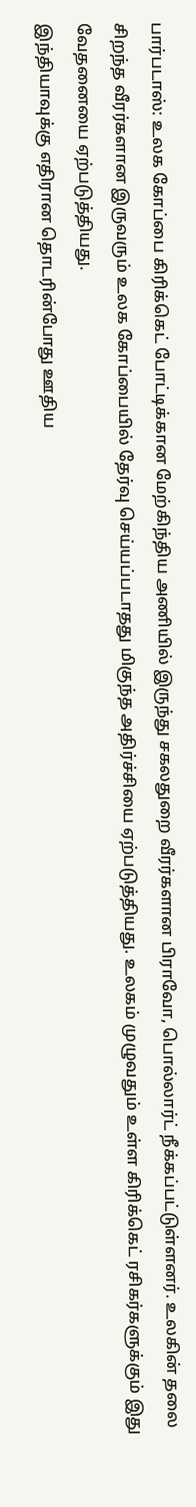பார்படாஸ்: உலக கோப்பை கிரிக்கெட் போட்டிக்கான மேற்கிந்திய அணியில் இருந்து சகலதுறை வீரர்களான பிராவோ, பொல்லார்ட் நீக்கப்பட்டுள்ளனர். உலகின் தலை சிறந்த வீரர்களான இருவரும் உலக கோப்பையில் தேர்வு செய்யப்படாதது மிகுந்த அதிர்ச்சியை ஏற்படுத்தியது. உலகம் முழுவதும் உள்ள கிரிக்கெட் ரசிகர்களுக்கும் இது வேதனையை ஏற்படுத்தியது.
இந்தியாவுக்கு எதிரான தொடரின்போது ஊதிய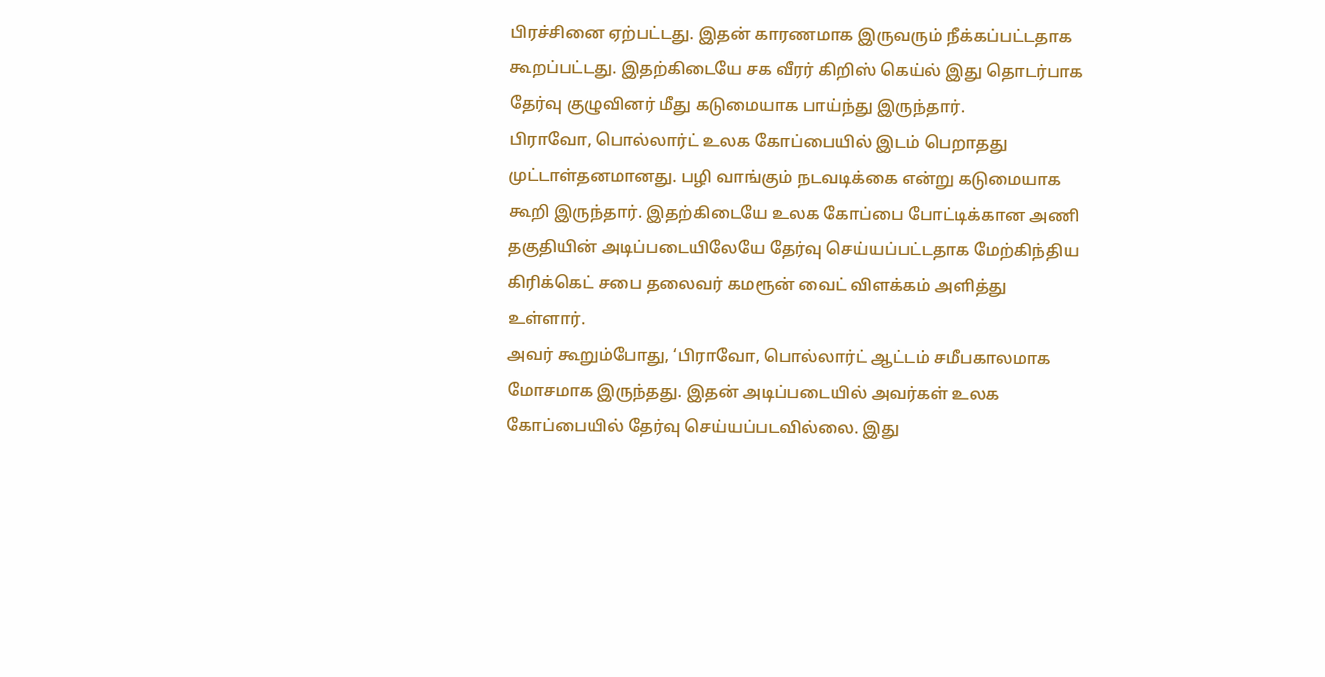பிரச்சினை ஏற்பட்டது. இதன் காரணமாக இருவரும் நீக்கப்பட்டதாக கூறப்பட்டது. இதற்கிடையே சக வீரர் கிறிஸ் கெய்ல் இது தொடர்பாக தேர்வு குழுவினர் மீது கடுமையாக பாய்ந்து இருந்தார்.
பிராவோ, பொல்லார்ட் உலக கோப்பையில் இடம் பெறாதது முட்டாள்தனமானது. பழி வாங்கும் நடவடிக்கை என்று கடுமையாக கூறி இருந்தார். இதற்கிடையே உலக கோப்பை போட்டிக்கான அணி தகுதியின் அடிப்படையிலேயே தேர்வு செய்யப்பட்டதாக மேற்கிந்திய கிரிக்கெட் சபை தலைவர் கமரூன் வைட் விளக்கம் அளித்து உள்ளார்.
அவர் கூறும்போது, ‘பிராவோ, பொல்லார்ட் ஆட்டம் சமீபகாலமாக மோசமாக இருந்தது. இதன் அடிப்படையில் அவர்கள் உலக கோப்பையில் தேர்வு செய்யப்படவில்லை. இது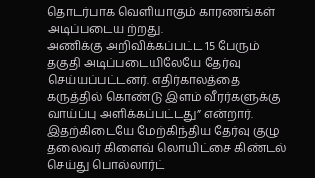தொடர்பாக வெளியாகும் காரணங்கள் அடிப்படைய ற்றது.
அணிக்கு அறிவிக்கப்பட்ட 15 பேரும் தகுதி அடிப்படையிலேயே தேர்வு செய்யப்பட்டனர். எதிர்காலத்தை கருத்தில் கொண்டு இளம் வீரர்களுக்கு வாய்ப்பு அளிக்கப்பட்டது” என்றார். இதற்கிடையே மேற்கிந்திய தேர்வு குழு தலைவர் கிளைவ் லொயிட்சை கிண்டல் செய்து பொல்லார்ட்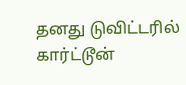தனது டுவிட்டரில் கார்ட்டூன்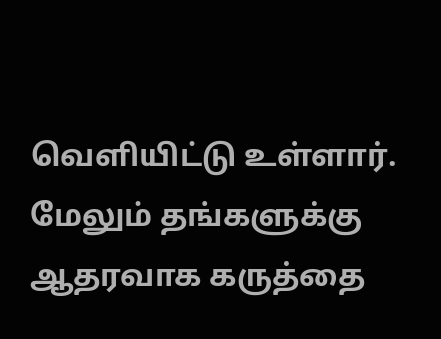வெளியிட்டு உள்ளார்.
மேலும் தங்களுக்கு ஆதரவாக கருத்தை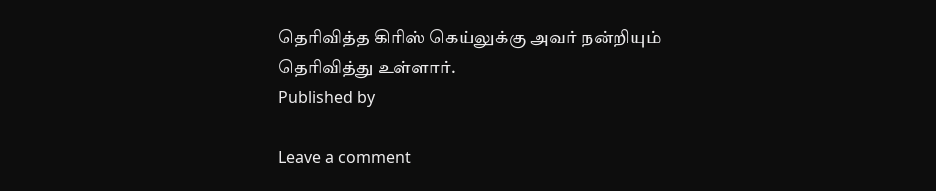தெரிவித்த கிரிஸ் கெய்லுக்கு அவர் நன்றியும் தெரிவித்து உள்ளார்.
Published by

Leave a comment